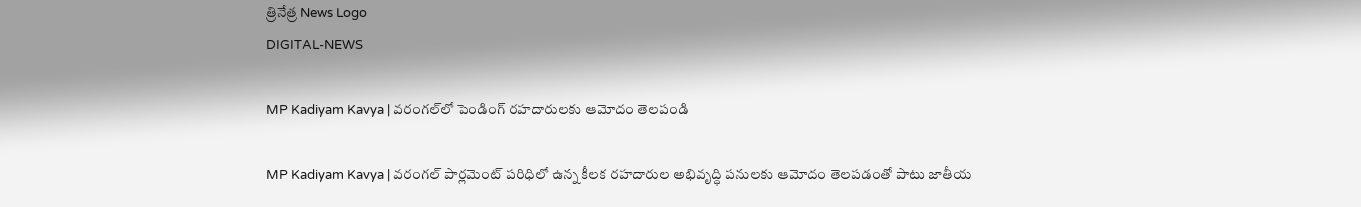త్రినేత్ర News Logo
DIGITAL-NEWS

MP Kadiyam Kavya | వ‌రంగ‌ల్‌లో పెండింగ్ ర‌హ‌దారుల‌కు ఆమోదం తెల‌పండి

MP Kadiyam Kavya | వ‌రంగ‌ల్ పార్ల‌మెంట్ ప‌రిధిలో ఉన్న కీల‌క ర‌హ‌దారుల అభివృద్ధి ప‌నుల‌కు ఆమోదం తెల‌ప‌డంతో పాటు జాతీయ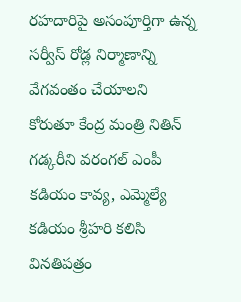ర‌హ‌దారిపై అసంపూర్తిగా ఉన్న స‌ర్వీస్ రోడ్ల నిర్మాణాన్ని వేగ‌వంతం చేయాల‌ని కోరుతూ కేంద్ర మంత్రి నితిన్ గ‌డ్కరీని వ‌రంగ‌ల్ ఎంపీ క‌డియం కావ్య‌, ఎమ్మెల్యే క‌డియం శ్రీహ‌రి క‌లిసి విన‌తిప‌త్రం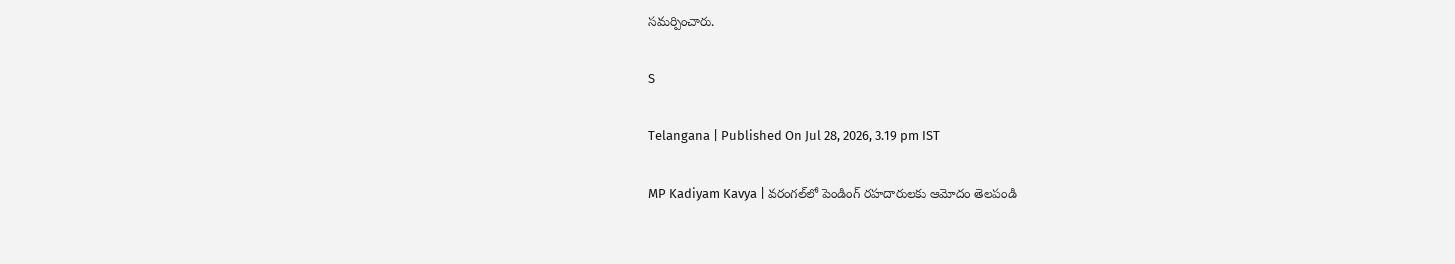స‌మ‌ర్పించారు.

S

Telangana | Published On Jul 28, 2026, 3.19 pm IST

MP Kadiyam Kavya | వ‌రంగ‌ల్‌లో పెండింగ్ ర‌హ‌దారుల‌కు ఆమోదం తెల‌పండి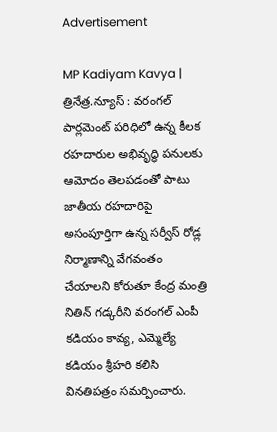Advertisement

MP Kadiyam Kavya | త్రినేత్ర‌.న్యూస్ : వ‌రంగ‌ల్ పార్ల‌మెంట్ ప‌రిధిలో ఉన్న కీల‌క ర‌హ‌దారుల అభివృద్ధి ప‌నుల‌కు ఆమోదం తెల‌ప‌డంతో పాటు జాతీయ ర‌హ‌దారిపై అసంపూర్తిగా ఉన్న స‌ర్వీస్ రోడ్ల నిర్మాణాన్ని వేగ‌వంతం చేయాల‌ని కోరుతూ కేంద్ర మంత్రి నితిన్ గ‌డ్కరీని వ‌రంగ‌ల్ ఎంపీ క‌డియం కావ్య‌, ఎమ్మెల్యే క‌డియం శ్రీహ‌రి క‌లిసి విన‌తిప‌త్రం స‌మ‌ర్పించారు.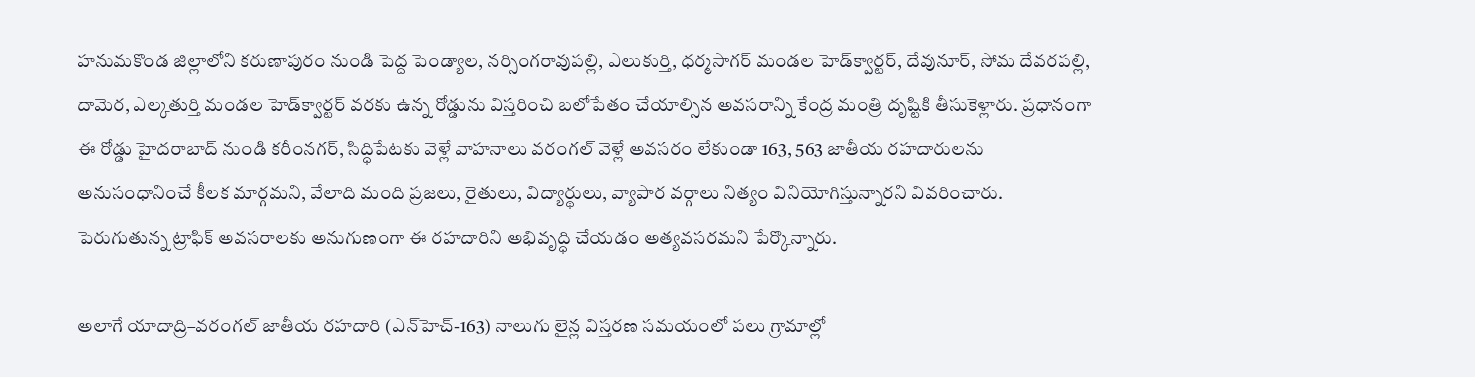హనుమకొండ జిల్లాలోని కరుణాపురం నుండి పెద్ద పెండ్యాల, నర్సింగరావుపల్లి, ఎలుకుర్తి, ధర్మసాగర్ మండల హెడ్‌క్వార్టర్, దేవునూర్, సోమ దేవరపల్లి, దామెర, ఎల్కతుర్తి మండల హెడ్‌క్వార్టర్ వరకు ఉన్న రోడ్డును విస్తరించి బలోపేతం చేయాల్సిన అవసరాన్ని కేంద్ర మంత్రి దృష్టికి తీసుకెళ్లారు. ప్రధానంగా ఈ రోడ్డు హైదరాబాద్ నుండి కరీంనగర్, సిద్ధిపేటకు వెళ్లే వాహనాలు వరంగల్ వెళ్లే అవసరం లేకుండా 163, 563 జాతీయ రహదారులను అనుసంధానించే కీలక మార్గమని, వేలాది మంది ప్రజలు, రైతులు, విద్యార్థులు, వ్యాపార వర్గాలు నిత్యం వినియోగిస్తున్నారని వివరించారు. పెరుగుతున్న ట్రాఫిక్ అవసరాలకు అనుగుణంగా ఈ రహదారిని అభివృద్ధి చేయడం అత్యవసరమని పేర్కొన్నారు.

అలాగే యాదాద్రి–వరంగల్ జాతీయ రహదారి (ఎన్‌హెచ్-163) నాలుగు లైన్ల విస్తరణ సమయంలో పలు గ్రామాల్లో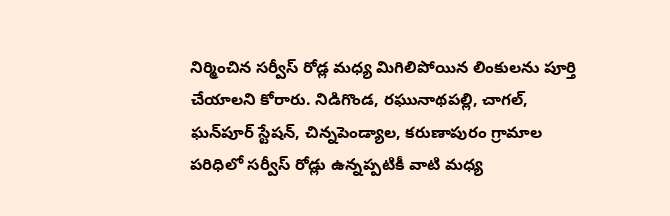నిర్మించిన సర్వీస్ రోడ్ల మధ్య మిగిలిపోయిన లింకులను పూర్తి చేయాలని కోరారు. నిడిగొండ, రఘునాథపల్లి, చాగల్, ఘన్‌పూర్ స్టేషన్, చిన్నపెండ్యాల, కరుణాపురం గ్రామాల పరిధిలో సర్వీస్ రోడ్లు ఉన్నప్పటికీ వాటి మధ్య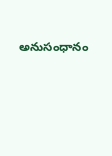అనుసంధానం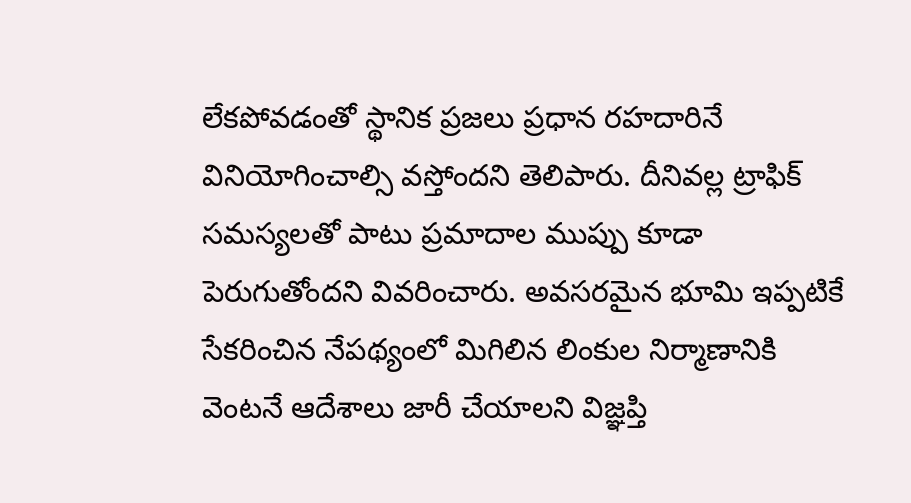లేకపోవడంతో స్థానిక ప్రజలు ప్రధాన రహదారినే వినియోగించాల్సి వస్తోందని తెలిపారు. దీనివల్ల ట్రాఫిక్ సమస్యలతో పాటు ప్రమాదాల ముప్పు కూడా పెరుగుతోందని వివరించారు. అవసరమైన భూమి ఇప్పటికే సేకరించిన నేపథ్యంలో మిగిలిన లింకుల నిర్మాణానికి వెంటనే ఆదేశాలు జారీ చేయాలని విజ్ఞప్తి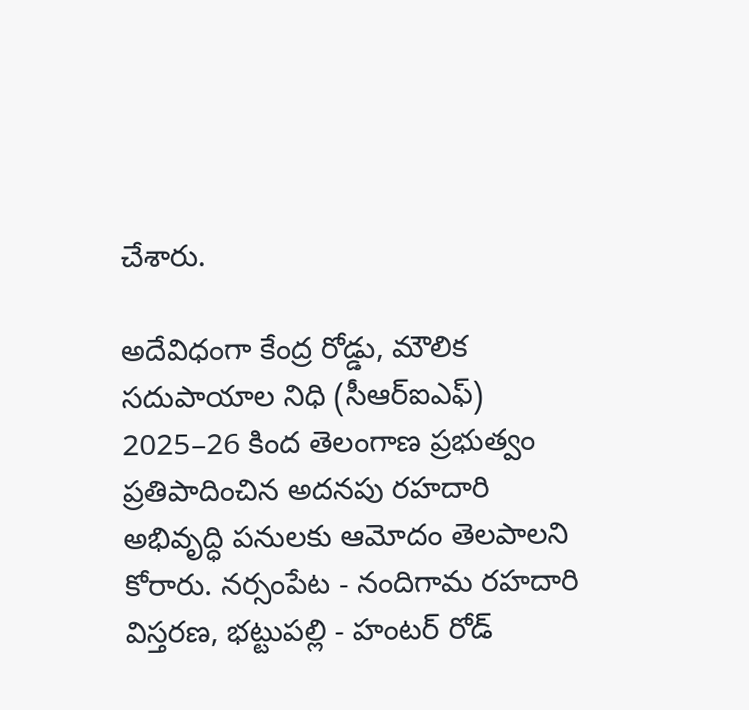చేశారు.

అదేవిధంగా కేంద్ర రోడ్డు, మౌలిక సదుపాయాల నిధి (సీఆర్‌ఐఎఫ్) 2025–26 కింద తెలంగాణ ప్రభుత్వం ప్రతిపాదించిన అదనపు రహదారి అభివృద్ధి పనులకు ఆమోదం తెలపాలని కోరారు. నర్సంపేట - నందిగామ రహదారి విస్తరణ, భట్టుపల్లి - హంటర్ రోడ్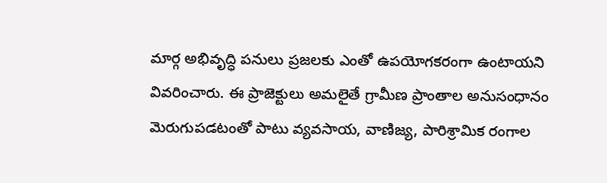మార్గ అభివృద్ధి పనులు ప్రజలకు ఎంతో ఉపయోగకరంగా ఉంటాయని వివరించారు. ఈ ప్రాజెక్టులు అమలైతే గ్రామీణ ప్రాంతాల అనుసంధానం మెరుగుపడటంతో పాటు వ్యవసాయ, వాణిజ్య, పారిశ్రామిక రంగాల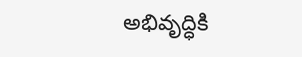అభివృద్ధికి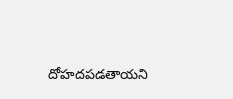దోహదపడతాయని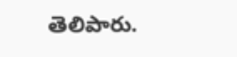తెలిపారు.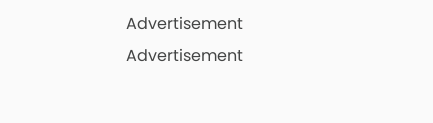Advertisement
Advertisement